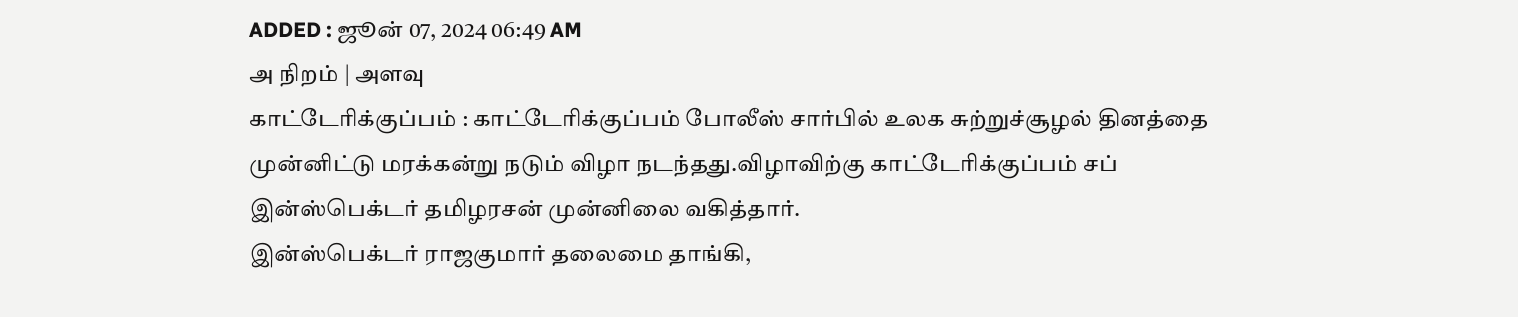ADDED : ஜூன் 07, 2024 06:49 AM
அ நிறம் | அளவு
காட்டேரிக்குப்பம் : காட்டேரிக்குப்பம் போலீஸ் சார்பில் உலக சுற்றுச்சூழல் தினத்தை முன்னிட்டு மரக்கன்று நடும் விழா நடந்தது.விழாவிற்கு காட்டேரிக்குப்பம் சப் இன்ஸ்பெக்டர் தமிழரசன் முன்னிலை வகித்தார்.
இன்ஸ்பெக்டர் ராஜகுமார் தலைமை தாங்கி,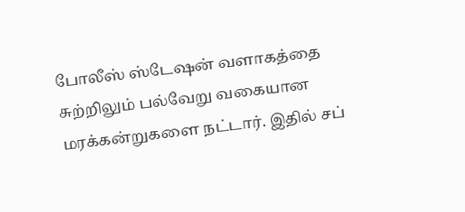போலீஸ் ஸ்டேஷன் வளாகத்தை சுற்றிலும் பல்வேறு வகையான மரக்கன்றுகளை நட்டார். இதில் சப்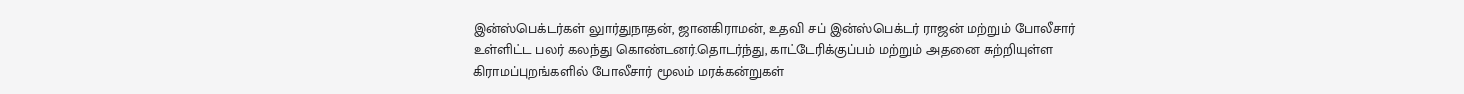இன்ஸ்பெக்டர்கள் லுார்துநாதன், ஜானகிராமன், உதவி சப் இன்ஸ்பெக்டர் ராஜன் மற்றும் போலீசார் உள்ளிட்ட பலர் கலந்து கொண்டனர்.தொடர்ந்து, காட்டேரிக்குப்பம் மற்றும் அதனை சுற்றியுள்ள கிராமப்புறங்களில் போலீசார் மூலம் மரக்கன்றுகள்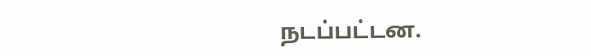நடப்பட்டன.